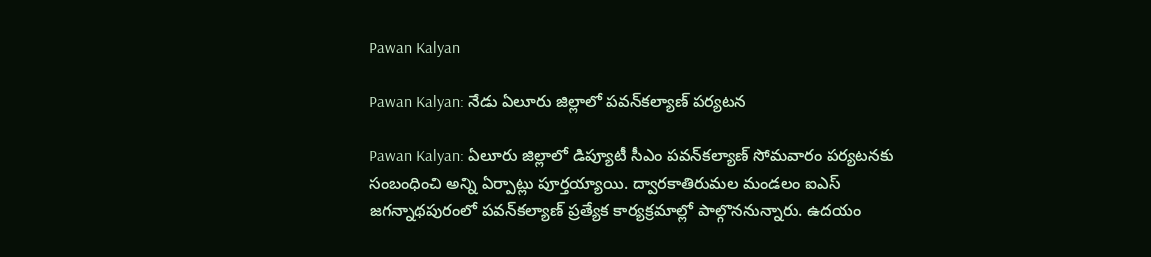Pawan Kalyan

Pawan Kalyan: నేడు ఏలూరు జిల్లాలో పవన్‌కల్యాణ్‌ పర్యటన

Pawan Kalyan: ఏలూరు జిల్లాలో డిప్యూటీ సీఎం పవన్‌కల్యాణ్‌ సోమవారం పర్యటనకు సంబంధించి అన్ని ఏర్పాట్లు పూర్తయ్యాయి. ద్వారకాతిరుమల మండలం ఐఎస్‌ జగన్నాథపురంలో పవన్‌కల్యాణ్‌ ప్రత్యేక కార్యక్రమాల్లో పాల్గొననున్నారు. ఉదయం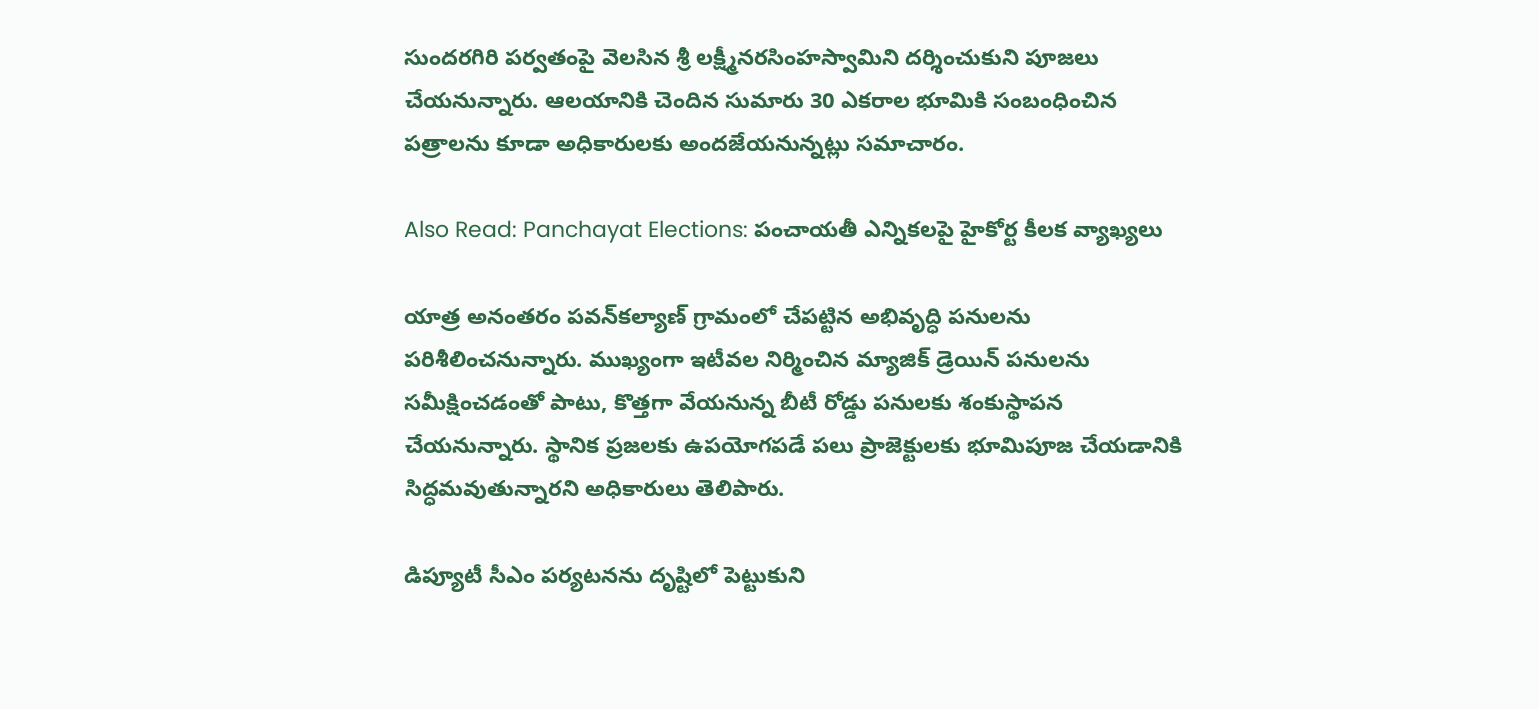సుందరగిరి పర్వతంపై వెలసిన శ్రీ లక్ష్మీనరసింహస్వామిని దర్శించుకుని పూజలు చేయనున్నారు. ఆలయానికి చెందిన సుమారు 30 ఎకరాల భూమికి సంబంధించిన పత్రాలను కూడా అధికారులకు అందజేయనున్నట్లు సమాచారం.

Also Read: Panchayat Elections: పంచాయ‌తీ ఎన్నిక‌ల‌పై హైకోర్ట కీల‌క వ్యాఖ్య‌లు

యాత్ర అనంతరం పవన్‌కల్యాణ్‌ గ్రామంలో చేపట్టిన అభివృద్ధి పనులను పరిశీలించనున్నారు. ముఖ్యంగా ఇటీవల నిర్మించిన మ్యాజిక్ డ్రెయిన్‌ పనులను సమీక్షించడంతో పాటు, కొత్తగా వేయనున్న బీటీ రోడ్డు పనులకు శంకుస్థాపన చేయనున్నారు. స్థానిక ప్రజలకు ఉపయోగపడే పలు ప్రాజెక్టులకు భూమిపూజ చేయడానికి సిద్ధమవుతున్నారని అధికారులు తెలిపారు.

డిప్యూటీ సీఎం పర్యటనను దృష్టిలో పెట్టుకుని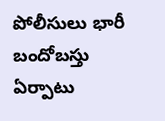పోలీసులు భారీ బందోబస్తు ఏర్పాటు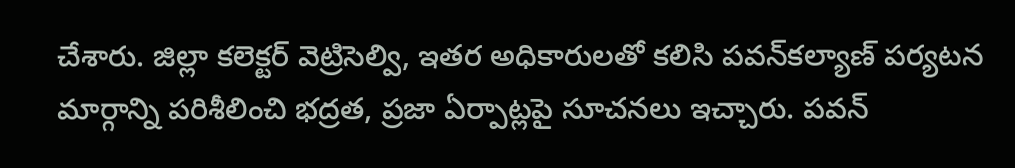చేశారు. జిల్లా కలెక్టర్‌ వెట్రిసెల్వి, ఇతర అధికారులతో కలిసి పవన్‌కల్యాణ్‌ పర్యటన మార్గాన్ని పరిశీలించి భద్రత, ప్రజా ఏర్పాట్లపై సూచనలు ఇచ్చారు. పవన్‌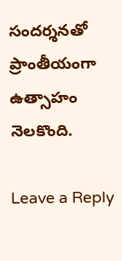సందర్శనతో ప్రాంతీయంగా ఉత్సాహం నెలకొంది.

Leave a Reply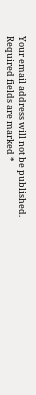Your email address will not be published. Required fields are marked *